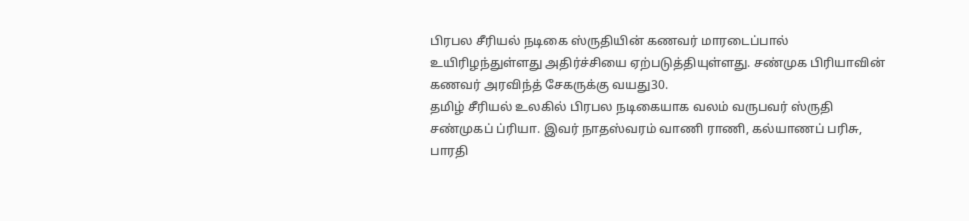பிரபல சீரியல் நடிகை ஸ்ருதியின் கணவர் மாரடைப்பால் உயிரிழந்துள்ளது அதிர்ச்சியை ஏற்படுத்தியுள்ளது. சண்முக பிரியாவின் கணவர் அரவிந்த் சேகருக்கு வயது30.
தமிழ் சீரியல் உலகில் பிரபல நடிகையாக வலம் வருபவர் ஸ்ருதி சண்முகப் ப்ரியா. இவர் நாதஸ்வரம் வாணி ராணி, கல்யாணப் பரிசு, பாரதி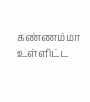கண்ணம்மா உள்ளிட்ட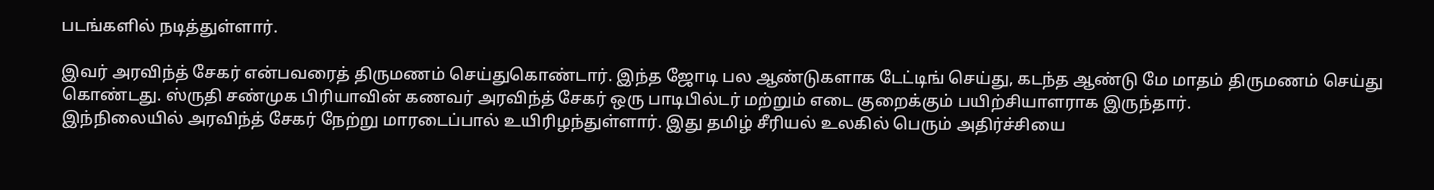படங்களில் நடித்துள்ளார்.

இவர் அரவிந்த் சேகர் என்பவரைத் திருமணம் செய்துகொண்டார். இந்த ஜோடி பல ஆண்டுகளாக டேட்டிங் செய்து, கடந்த ஆண்டு மே மாதம் திருமணம் செய்து கொண்டது. ஸ்ருதி சண்முக பிரியாவின் கணவர் அரவிந்த் சேகர் ஒரு பாடிபில்டர் மற்றும் எடை குறைக்கும் பயிற்சியாளராக இருந்தார்.
இந்நிலையில் அரவிந்த் சேகர் நேற்று மாரடைப்பால் உயிரிழந்துள்ளார். இது தமிழ் சீரியல் உலகில் பெரும் அதிர்ச்சியை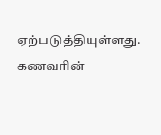ஏற்படுத்தியுள்ளது. கணவரின்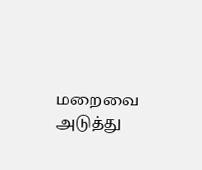மறைவை அடுத்து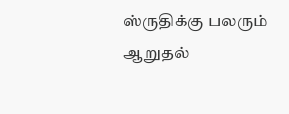ஸ்ருதிக்கு பலரும் ஆறுதல்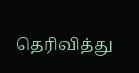தெரிவித்து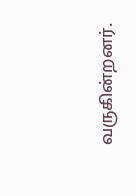வருகின்றனர்.